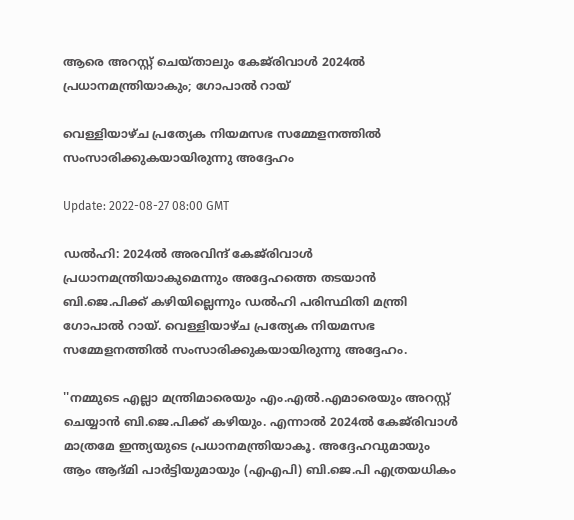ആരെ അറസ്റ്റ് ചെയ്താലും കേജ്‍രിവാള്‍ 2024ല്‍ പ്രധാനമന്ത്രിയാകും; ഗോപാല്‍ റായ്

വെള്ളിയാഴ്ച പ്രത്യേക നിയമസഭ സമ്മേളനത്തില്‍ സംസാരിക്കുകയായിരുന്നു അദ്ദേഹം

Update: 2022-08-27 08:00 GMT

ഡല്‍ഹി: 2024ൽ അരവിന്ദ് കേജ്‌രിവാൾ പ്രധാനമന്ത്രിയാകുമെന്നും അദ്ദേഹത്തെ തടയാൻ ബി.ജെ.പിക്ക് കഴിയില്ലെന്നും ഡൽഹി പരിസ്ഥിതി മന്ത്രി ഗോപാൽ റായ്. വെള്ളിയാഴ്ച പ്രത്യേക നിയമസഭ സമ്മേളനത്തില്‍ സംസാരിക്കുകയായിരുന്നു അദ്ദേഹം.

''നമ്മുടെ എല്ലാ മന്ത്രിമാരെയും എം.എൽ.എമാരെയും അറസ്റ്റ് ചെയ്യാൻ ബി.ജെ.പിക്ക് കഴിയും. എന്നാൽ 2024ൽ കേജ്‍രിവാള്‍ മാത്രമേ ഇന്ത്യയുടെ പ്രധാനമന്ത്രിയാകൂ. അദ്ദേഹവുമായും ആം ആദ്മി പാർട്ടിയുമായും (എഎപി) ബി.ജെ.പി എത്രയധികം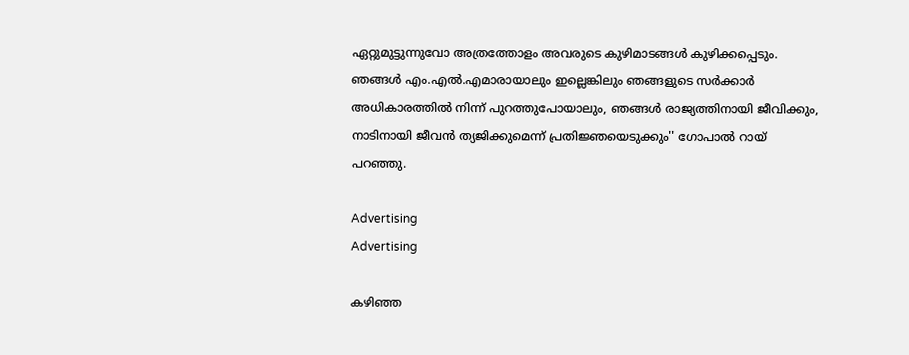ഏറ്റുമുട്ടുന്നുവോ അത്രത്തോളം അവരുടെ കുഴിമാടങ്ങൾ കുഴിക്കപ്പെടും. ഞങ്ങൾ എം‌.എൽ‌.എമാരായാലും ഇല്ലെങ്കിലും ഞങ്ങളുടെ സർക്കാർ അധികാരത്തിൽ നിന്ന് പുറത്തുപോയാലും, ഞങ്ങൾ രാജ്യത്തിനായി ജീവിക്കും, നാടിനായി ജീവന്‍ ത്യജിക്കുമെന്ന് പ്രതിജ്ഞയെടുക്കും'' ഗോപാല്‍ റായ് പറഞ്ഞു.

Advertising
Advertising

കഴിഞ്ഞ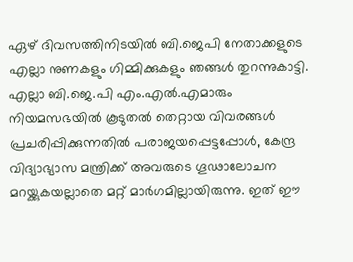ഏഴ് ദിവസത്തിനിടയില്‍ ബി.ജെപി നേതാക്കളുടെ എല്ലാ നുണകളും ഗിമ്മിക്കുകളും ഞങ്ങൾ തുറന്നുകാട്ടി. എല്ലാ ബി.ജെ.പി എം.എൽ.എമാരും നിയമസഭയിൽ കൂടുതൽ തെറ്റായ വിവരങ്ങൾ പ്രചരിപ്പിക്കുന്നതിൽ പരാജയപ്പെട്ടപ്പോൾ, കേന്ദ്ര വിദ്യാഭ്യാസ മന്ത്രിക്ക് അവരുടെ ഗൂഢാലോചന മറയ്ക്കുകയല്ലാതെ മറ്റ് മാർഗമില്ലായിരുന്നു. ഇത് ഈ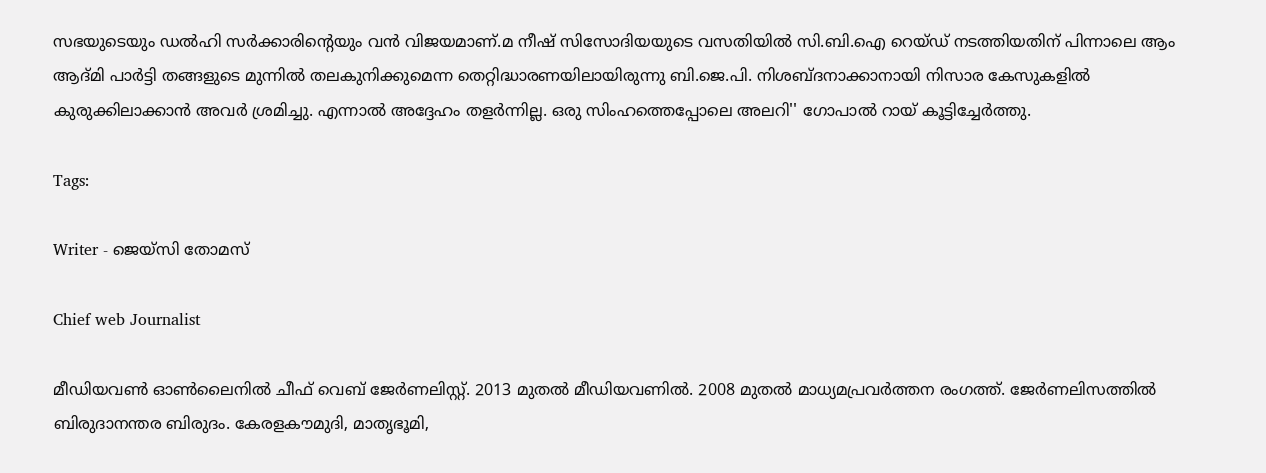സഭയുടെയും ഡൽഹി സർക്കാരിന്‍റെയും വൻ വിജയമാണ്.മ നീഷ് സിസോദിയയുടെ വസതിയിൽ സി.ബി.ഐ റെയ്ഡ് നടത്തിയതിന് പിന്നാലെ ആം ആദ്മി പാർട്ടി തങ്ങളുടെ മുന്നിൽ തലകുനിക്കുമെന്ന തെറ്റിദ്ധാരണയിലായിരുന്നു ബി.ജെ.പി. നിശബ്ദനാക്കാനായി നിസാര കേസുകളില്‍ കുരുക്കിലാക്കാന്‍ അവര്‍ ശ്രമിച്ചു. എന്നാല്‍ അദ്ദേഹം തളര്‍ന്നില്ല. ഒരു സിംഹത്തെപ്പോലെ അലറി'' ഗോപാല്‍ റായ് കൂട്ടിച്ചേര്‍ത്തു.

Tags:

Writer - ജെയ്സി തോമസ്

Chief web Journalist

മീഡിയവൺ ഓൺലൈനിൽ ചീഫ് വെബ് ജേർണലിസ്റ്റ്. 2013 മുതൽ മീഡിയവണിൽ. 2008 മുതൽ മാധ്യമപ്രവർത്തന രംഗത്ത്. ജേർണലിസത്തിൽ ബിരുദാനന്തര ബിരുദം. കേരളകൗമുദി, മാതൃഭൂമി,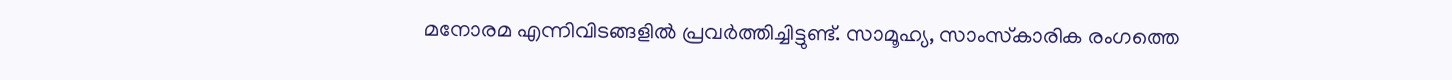മനോരമ എന്നിവിടങ്ങളിൽ പ്രവർത്തിച്ചിട്ടുണ്ട്. സാമൂഹ്യ, സാംസ്‌കാരിക രംഗത്തെ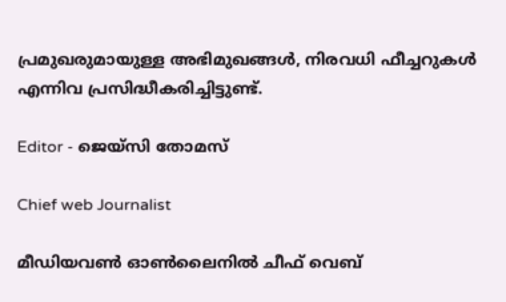പ്രമുഖരുമായുള്ള അഭിമുഖങ്ങൾ, നിരവധി ഫീച്ചറുകൾ എന്നിവ പ്രസിദ്ധീകരിച്ചിട്ടുണ്ട്.

Editor - ജെയ്സി തോമസ്

Chief web Journalist

മീഡിയവൺ ഓൺലൈനിൽ ചീഫ് വെബ്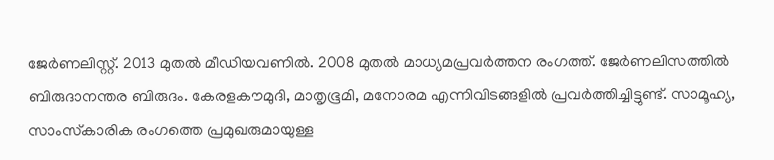ജേർണലിസ്റ്റ്. 2013 മുതൽ മീഡിയവണിൽ. 2008 മുതൽ മാധ്യമപ്രവർത്തന രംഗത്ത്. ജേർണലിസത്തിൽ ബിരുദാനന്തര ബിരുദം. കേരളകൗമുദി, മാതൃഭൂമി, മനോരമ എന്നിവിടങ്ങളിൽ പ്രവർത്തിച്ചിട്ടുണ്ട്. സാമൂഹ്യ, സാംസ്‌കാരിക രംഗത്തെ പ്രമുഖരുമായുള്ള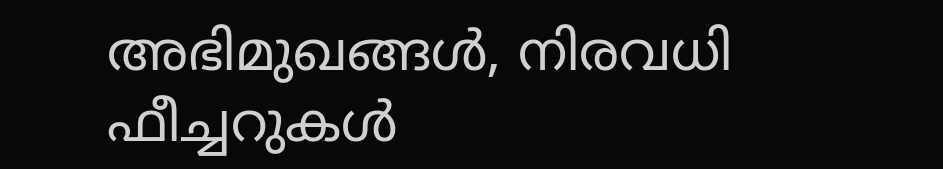അഭിമുഖങ്ങൾ, നിരവധി ഫീച്ചറുകൾ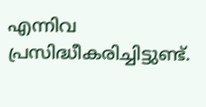എന്നിവ പ്രസിദ്ധീകരിച്ചിട്ടുണ്ട്.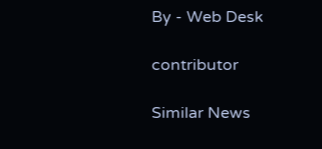By - Web Desk

contributor

Similar News